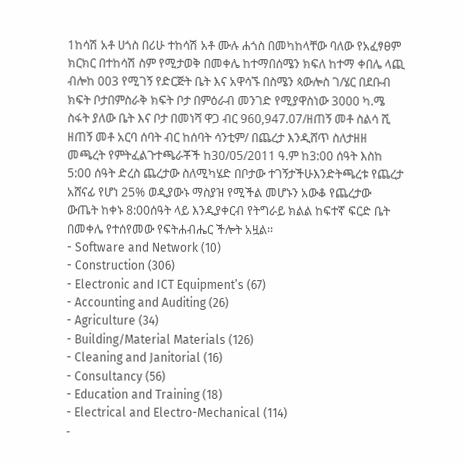1ከሳሽ አቶ ሀጎስ በሪሁ ተከሳሽ አቶ ሙሉ ሐጎስ በመካከላቸው ባለው የአፈፃፀም ክርክር በተከሳሽ ስም የሚታወቅ በመቀሌ ከተማበሰሜን ክፍለ ከተማ ቀበሌ ላጪ ብሎከ 003 የሚገኝ የድርጅት ቤት እና አዋሳኙ በስሜን ጳውሎስ ገ/ሄር በደቡብ ክፍት ቦታበምስራቅ ክፍት ቦታ በምዕራብ መንገድ የሚያዋስነው 3000 ካ.ሜ ስፋት ያለው ቤት እና ቦታ በመነሻ ዋጋ ብር 960,947.07/ዘጠኝ መቶ ስልሳ ሺ ዘጠኝ መቶ አርባ ሰባት ብር ከሰባት ሳንቲም/ በጨረታ እንዲሸጥ ስለታዘዘ መጫረት የምትፈልጉተጫራቾች ከ30/05/2011 ዓ.ም ከ3:00 ሰዓት እስከ 5:00 ሰዓት ድረስ ጨረታው ስለሚካሄድ በቦታው ተገኝታችሁእንድትጫረቱ የጨረታ አሸናፊ የሆነ 25% ወዲያውኑ ማስያዝ የሚችል መሆኑን አውቆ የጨረታው ውጤት ከቀኑ 8:00ሰዓት ላይ እንዲያቀርብ የትግራይ ክልል ከፍተኛ ፍርድ ቤት በመቀሌ የተሰየመው የፍትሐብሔር ችሎት አዟል፡፡
- Software and Network (10)
- Construction (306)
- Electronic and ICT Equipment’s (67)
- Accounting and Auditing (26)
- Agriculture (34)
- Building/Material Materials (126)
- Cleaning and Janitorial (16)
- Consultancy (56)
- Education and Training (18)
- Electrical and Electro-Mechanical (114)
-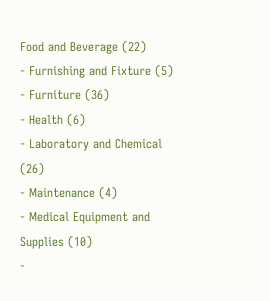Food and Beverage (22)
- Furnishing and Fixture (5)
- Furniture (36)
- Health (6)
- Laboratory and Chemical (26)
- Maintenance (4)
- Medical Equipment and Supplies (10)
-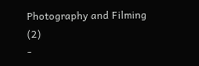Photography and Filming (2)
-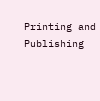Printing and Publishing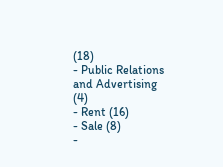(18)
- Public Relations and Advertising (4)
- Rent (16)
- Sale (8)
-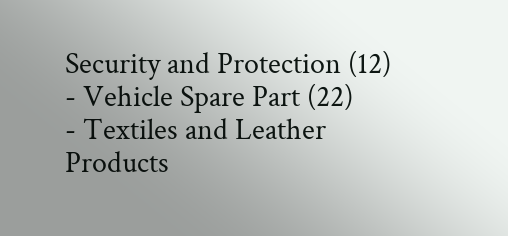Security and Protection (12)
- Vehicle Spare Part (22)
- Textiles and Leather Products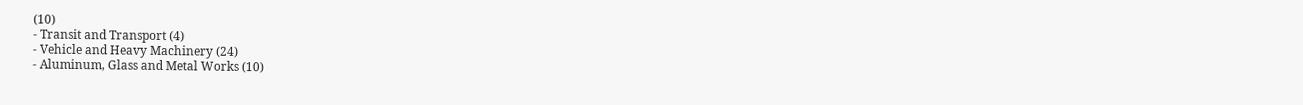(10)
- Transit and Transport (4)
- Vehicle and Heavy Machinery (24)
- Aluminum, Glass and Metal Works (10)